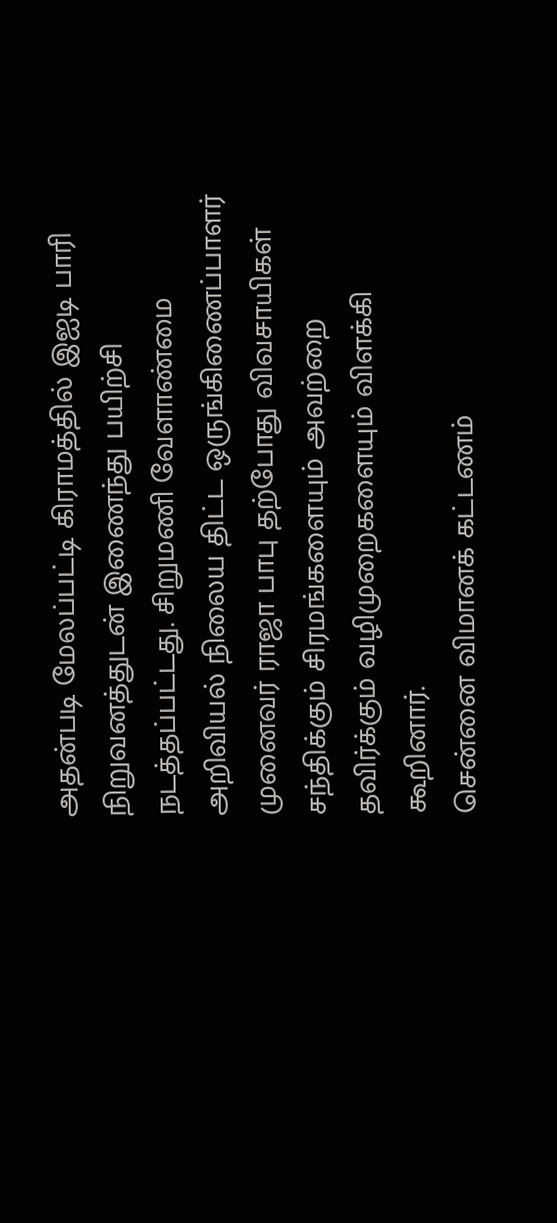அதன்படி மேலப்பட்டி கிராமத்தில் இஐடி பாரி நிறுவனத்துடன் இணைந்து பயிற்சி நடத்தப்பட்டது. சிறுமணி வேளாண்மை அறிவியல் நிலைய திட்ட ஒருங்கிணைப்பாளர் முனைவர் ராஜா பாபு தற்போது விவசாயிகள் சந்திக்கும் சிரமங்களையும் அவற்றை தவிர்க்கும் வழிமுறைகளையும் விளக்கி கூறினார்.
சென்னை விமானக் கட்டணம்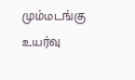மும்மடங்கு உயர்வு